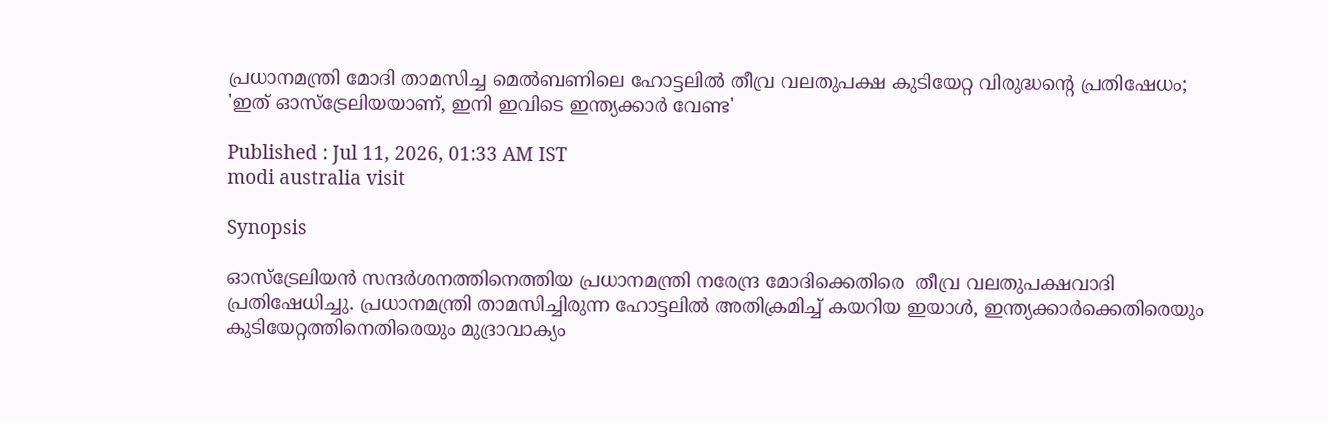പ്രധാനമന്ത്രി മോദി താമസിച്ച മെൽബണിലെ ഹോട്ടലിൽ തീവ്ര വലതുപക്ഷ കുടിയേറ്റ വിരുദ്ധന്‍റെ പ്രതിഷേധം; 'ഇത് ഓസ്‌ട്രേലിയയാണ്, ഇനി ഇവിടെ ഇന്ത്യക്കാര്‍ വേണ്ട'

Published : Jul 11, 2026, 01:33 AM IST
modi australia visit

Synopsis

ഓസ്ട്രേലിയൻ സന്ദർശനത്തിനെത്തിയ പ്രധാനമന്ത്രി നരേന്ദ്ര മോദിക്കെതിരെ  തീവ്ര വലതുപക്ഷവാദി പ്രതിഷേധിച്ചു. പ്രധാനമന്ത്രി താമസിച്ചിരുന്ന ഹോട്ടലിൽ അതിക്രമിച്ച് കയറിയ ഇയാൾ, ഇന്ത്യക്കാർക്കെതിരെയും കുടിയേറ്റത്തിനെതിരെയും മുദ്രാവാക്യം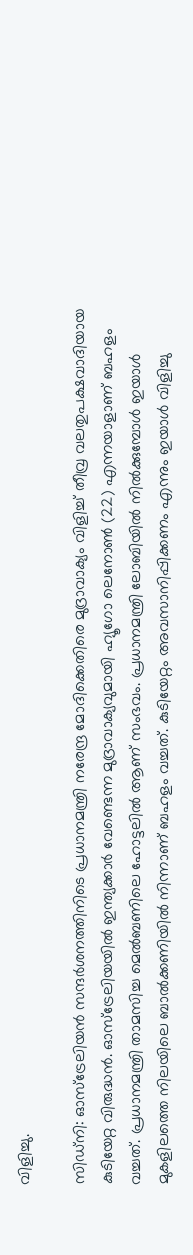വിളിച്ചു.

സിഡ്നി: ഓസ്ട്രേലിയൻ സന്ദർശനത്തിനിടെ പ്രധാനമന്ത്രി നരേന്ദ്ര മോദിക്കെതിരെ മുദ്രാവാക്യം വിളിച്ച് തീവ്ര വലതുപക്ഷവാദിയായ കുടിയേറ്റ വിരുദ്ധൻ. ഓസ്ട്രേലിയയിൽ ഇന്ത്യക്കാർ വേണ്ടെന്ന മുദ്രാവാക്യവുമായി ഹ്യൂഗോ ലെനോൺ (22) എന്നയാളാണ് ബഹളം വച്ചത്. പ്രധാനമന്ത്രി താമസിച്ച മെൽബണിലെ ഹോട്ടലില്‍ ആണ് സംഭവം. പ്രധാനമന്ത്രി ലോബിയിൽ നിൽക്കുമ്പോൾ ഇയാൾ മുകളിലത്തെ നിലയിലെ ബാൽക്കണിയിൽ നിന്നാണ് ബഹളം വച്ചത്. കുടിയേറ്റം അവസാനിപ്പിക്കണം എന്നും ഇയാൾ വിളിച്ചു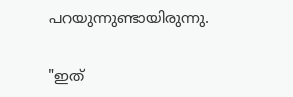പറയുന്നുണ്ടായിരുന്നു.

"ഇത്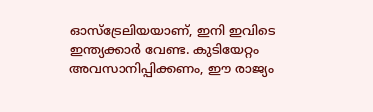ഓസ്‌ട്രേലിയയാണ്, ഇനി ഇവിടെ ഇന്ത്യക്കാര്‍ വേണ്ട. കുടിയേറ്റം അവസാനിപ്പിക്കണം, ഈ രാജ്യം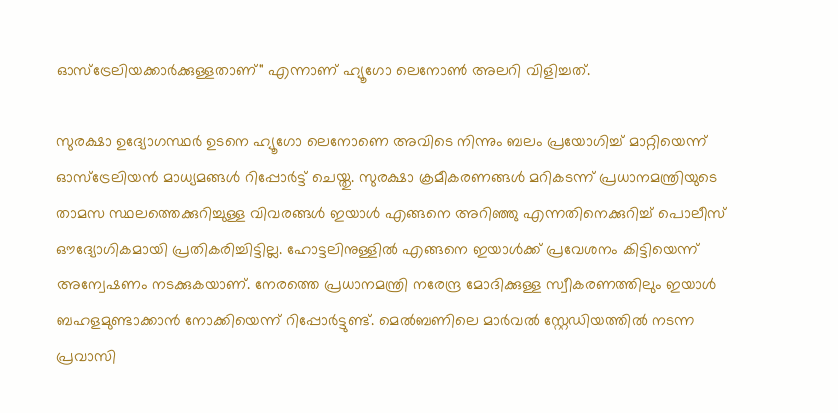ഓസ്‌ട്രേലിയക്കാര്‍ക്കുള്ളതാണ്" എന്നാണ് ഹ്യൂഗോ ലെനോൺ അലറി വിളിച്ചത്.

സുരക്ഷാ ഉദ്യോഗസ്ഥർ ഉടനെ ഹ്യൂഗോ ലെനോണെ അവിടെ നിന്നും ബലം പ്രയോഗിച്ച് മാറ്റിയെന്ന് ഓസ്ട്രേലിയൻ മാധ്യമങ്ങൾ റിപ്പോർട്ട് ചെയ്തു. സുരക്ഷാ ക്രമീകരണങ്ങള്‍ മറികടന്ന് പ്രധാനമന്ത്രിയുടെ താമസ സ്ഥലത്തെക്കുറിച്ചുള്ള വിവരങ്ങള്‍ ഇയാള്‍ എങ്ങനെ അറിഞ്ഞു എന്നതിനെക്കുറിച്ച് പൊലീസ് ഔദ്യോഗികമായി പ്രതികരിച്ചിട്ടില്ല. ഹോട്ടലിനുള്ളിൽ എങ്ങനെ ഇയാൾക്ക് പ്രവേശനം കിട്ടിയെന്ന് അന്വേഷണം നടക്കുകയാണ്. നേരത്തെ പ്രധാനമന്ത്രി നരേന്ദ്ര മോദിക്കുള്ള സ്വീകരണത്തിലും ഇയാൾ ബഹളമുണ്ടാക്കാൻ നോക്കിയെന്ന് റിപ്പോർട്ടുണ്ട്. മെല്‍ബണിലെ മാര്‍വല്‍ സ്റ്റേഡിയത്തില്‍ നടന്ന പ്രവാസി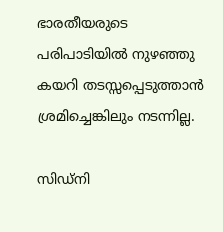ഭാരതീയരുടെ പരിപാടിയിൽ നുഴഞ്ഞു കയറി തടസ്സപ്പെടുത്താന്‍ ശ്രമിച്ചെങ്കിലും നടന്നില്ല.

സിഡ്‌നി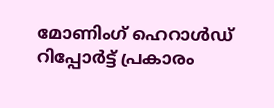മോണിംഗ് ഹെറാള്‍ഡ് റിപ്പോര്‍ട്ട് പ്രകാരം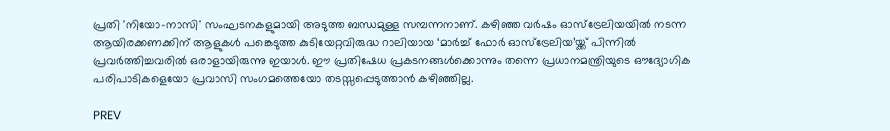പ്രതി 'നിയോ-നാസി' സംഘടനകളുമായി അടുത്ത ബന്ധമുള്ള സമ്പന്നനാണ്. കഴിഞ്ഞ വര്‍ഷം ഓസ്‌ട്രേലിയയില്‍ നടന്ന ആയിരക്കണക്കിന് ആളുകള്‍ പങ്കെടുത്ത കുടിയേറ്റവിരുദ്ധ റാലിയായ ‘മാര്‍ച്ച് ഫോര്‍ ഓസ്‌ട്രേലിയ’യ്ക്ക് പിന്നില്‍ പ്രവര്‍ത്തിച്ചവരിൽ ഒരാളായിരുന്നു ഇയാള്‍. ഈ പ്രതിഷേധ പ്രകടനങ്ങള്‍ക്കൊന്നും തന്നെ പ്രധാനമന്ത്രിയുടെ ഔദ്യോഗിക പരിപാടികളെയോ പ്രവാസി സംഗമത്തെയോ തടസ്സപ്പെടുത്താൻ കഴിഞ്ഞില്ല.

PREV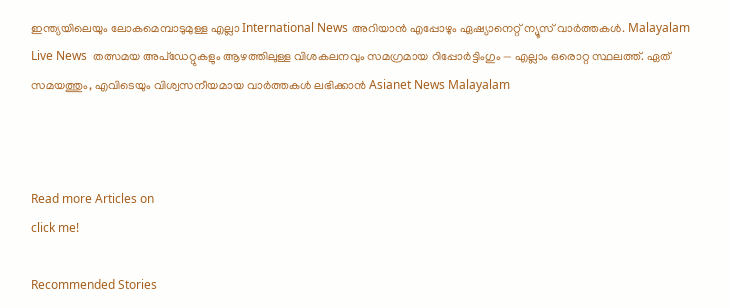ഇന്ത്യയിലെയും ലോകമെമ്പാടുമുള്ള എല്ലാ International News അറിയാൻ എപ്പോഴും ഏഷ്യാനെറ്റ് ന്യൂസ് വാർത്തകൾ. Malayalam Live News  തത്സമയ അപ്‌ഡേറ്റുകളും ആഴത്തിലുള്ള വിശകലനവും സമഗ്രമായ റിപ്പോർട്ടിംഗും — എല്ലാം ഒരൊറ്റ സ്ഥലത്ത്. ഏത് സമയത്തും, എവിടെയും വിശ്വസനീയമായ വാർത്തകൾ ലഭിക്കാൻ Asianet News Malayalam



Read more Articles on
click me!

Recommended Stories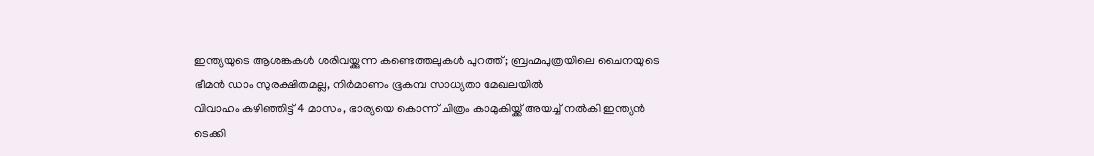ഇന്ത്യയുടെ ആശങ്കകൾ ശരിവയ്ക്കുന്ന കണ്ടെത്തലുകൾ പുറത്ത്; ബ്രഹ്മപുത്രയിലെ ചൈനയുടെ ഭീമൻ ഡാം സുരക്ഷിതമല്ല, നിർമാണം ഭൂകമ്പ സാധ്യതാ മേഖലയിൽ
വിവാഹം കഴിഞ്ഞിട്ട് 4 മാസം, ഭാര്യയെ കൊന്ന് ചിത്രം കാമുകിയ്ക്ക് അയച്ച് നൽകി ഇന്ത്യൻ ടെക്കി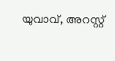യുവാവ്, അറസ്റ്റ്